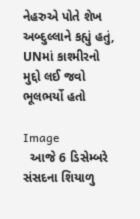નેહરુએ પોતે શેખ અબ્દુલ્લાને કહ્યું હતું, UNમાં કાશ્મીરનો મુદ્દો લઈ જવો ભૂલભર્યો હતો

Image
  આજે 6 ડિસેમ્બરે સંસદના શિયાળુ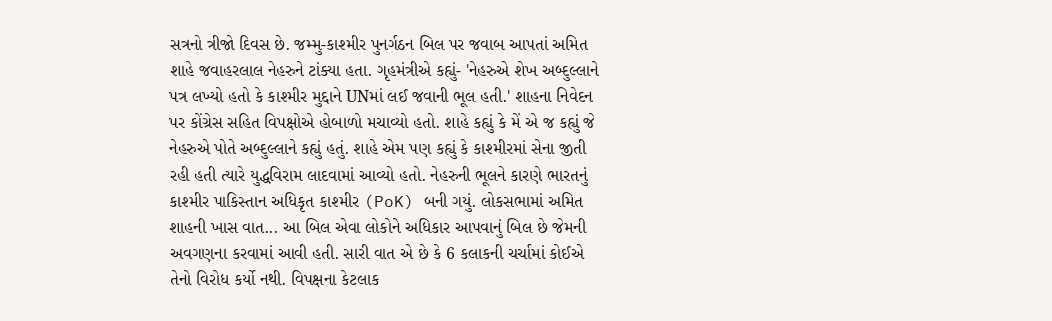સત્રનો ત્રીજો દિવસ છે. જમ્મુ-કાશ્મીર પુનર્ગઠન બિલ પર જવાબ આપતાં અમિત શાહે જવાહરલાલ નેહરુને ટાંક્યા હતા. ગૃહમંત્રીએ કહ્યું- 'નેહરુએ શેખ અબ્દુલ્લાને પત્ર લખ્યો હતો કે કાશ્મીર મુદ્દાને UNમાં લઈ જવાની ભૂલ હતી.' શાહના નિવેદન પર કોંગ્રેસ સહિત વિપક્ષોએ હોબાળો મચાવ્યો હતો. શાહે કહ્યું કે મેં એ જ કહ્યું જે નેહરુએ પોતે અબ્દુલ્લાને કહ્યું હતું. શાહે એમ પણ કહ્યું કે કાશ્મીરમાં સેના જીતી રહી હતી ત્યારે યુદ્ધવિરામ લાદવામાં આવ્યો હતો. નેહરુની ભૂલને કારણે ભારતનું કાશ્મીર પાકિસ્તાન અધિકૃત કાશ્મીર (PoK) બની ગયું. લોકસભામાં અમિત શાહની ખાસ વાત... આ બિલ એવા લોકોને અધિકાર આપવાનું બિલ છે જેમની અવગણના કરવામાં આવી હતી. સારી વાત એ છે કે 6 કલાકની ચર્ચામાં કોઈએ તેનો વિરોધ કર્યો નથી. વિપક્ષના કેટલાક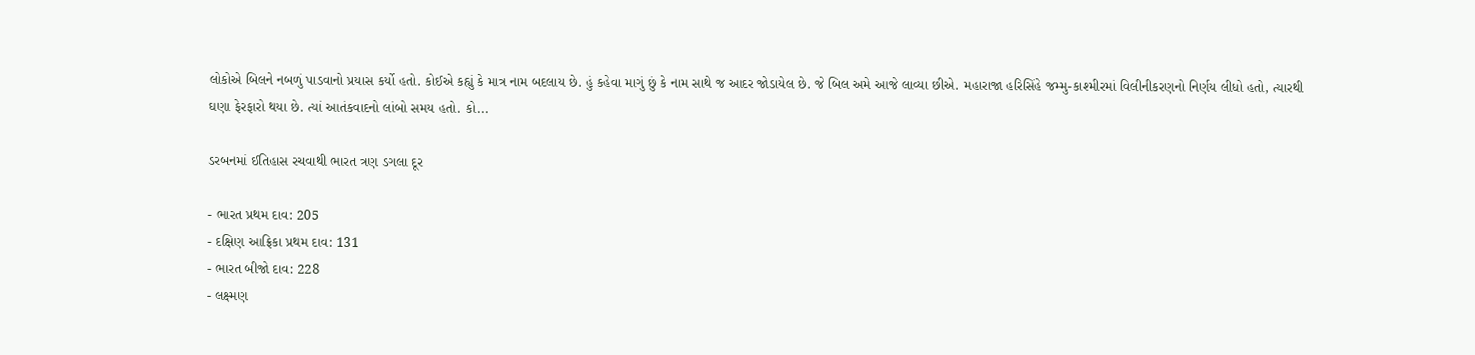લોકોએ બિલને નબળું પાડવાનો પ્રયાસ કર્યો હતો. કોઈએ કહ્યું કે માત્ર નામ બદલાય છે. હું કહેવા માગું છું કે નામ સાથે જ આદર જોડાયેલ છે. જે બિલ અમે આજે લાવ્યા છીએ. મહારાજા હરિસિંહે જમ્મુ-કાશ્મીરમાં વિલીનીકરણનો નિર્ણય લીધો હતો, ત્યારથી ઘણા ફેરફારો થયા છે. ત્યાં આતંકવાદનો લાંબો સમય હતો. કો...

ડરબનમાં ઈતિહાસ રચવાથી ભારત ત્રણ ડગલા દૂર

- ભારત પ્રથમ દાવ: 205
- દક્ષિણ આફ્રિકા પ્રથમ દાવ: 131
- ભારત બીજો દાવ: 228
- લક્ષ્મણ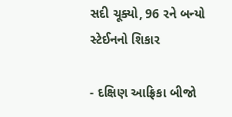સદી ચૂક્યો, 96 રને બન્યો સ્ટેઈનનો શિકાર

- દક્ષિણ આફ્રિકા બીજો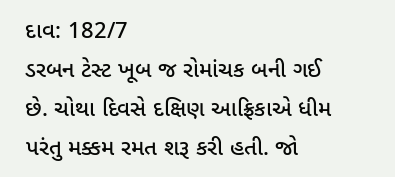દાવ: 182/7
ડરબન ટેસ્ટ ખૂબ જ રોમાંચક બની ગઈ છે. ચોથા દિવસે દક્ષિણ આફ્રિકાએ ધીમ પરંતુ મક્કમ રમત શરૂ કરી હતી. જો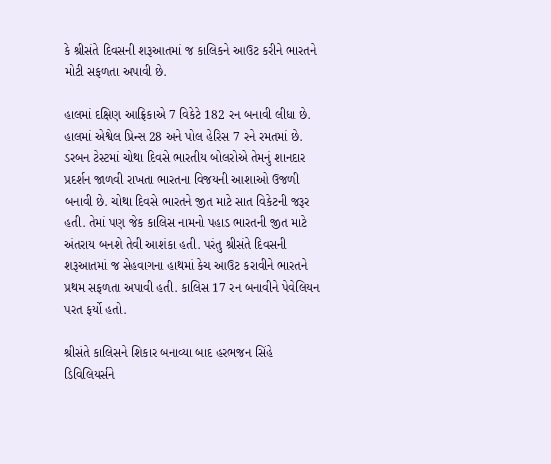કે શ્રીસંતે દિવસની શરૂઆતમાં જ કાલિકને આઉટ કરીને ભારતને મોટી સફળતા અપાવી છે.

હાલમાં દક્ષિણ આફ્રિકાએ 7 વિકેટે 182 રન બનાવી લીધા છે. હાલમાં એશ્વેલ પ્રિન્સ 28 અને પોલ હેરિસ 7 રને રમતમાં છે.
ડરબન ટેસ્ટમાં ચોથા દિવસે ભારતીય બોલરોએ તેમનું શાનદાર પ્રદર્શન જાળવી રાખતા ભારતના વિજયની આશાઓ ઉજળી બનાવી છે. ચોથા દિવસે ભારતને જીત માટે સાત વિકેટની જરૂર હતી. તેમાં પણ જેક કાલિસ નામનો પહાડ ભારતની જીત માટે અંતરાય બનશે તેવી આશંકા હતી. પરંતુ શ્રીસંતે દિવસની શરૂઆતમાં જ સેહવાગના હાથમાં કેચ આઉટ કરાવીને ભારતને પ્રથમ સફળતા અપાવી હતી. કાલિસ 17 રન બનાવીને પેવેલિયન પરત ફર્યો હતો.

શ્રીસંતે કાલિસને શિકાર બનાવ્યા બાદ હરભજન સિંહે ડિવિલિયર્સને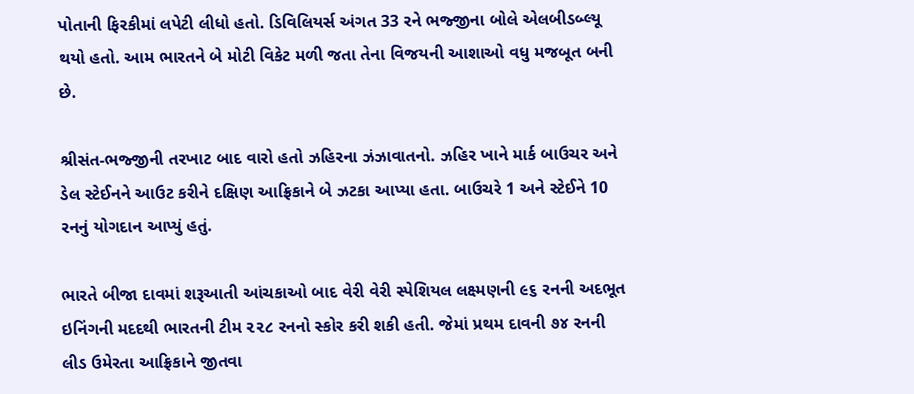પોતાની ફિરકીમાં લપેટી લીધો હતો. ડિવિલિયર્સ અંગત 33 રને ભજ્જીના બોલે એલબીડબ્લ્યૂ થયો હતો. આમ ભારતને બે મોટી વિકેટ મળી જતા તેના વિજયની આશાઓ વધુ મજબૂત બની છે.

શ્રીસંત-ભજ્જીની તરખાટ બાદ વારો હતો ઝહિરના ઝંઝાવાતનો. ઝહિર ખાને માર્ક બાઉચર અને ડેલ સ્ટેઈનને આઉટ કરીને દક્ષિણ આફ્રિકાને બે ઝટકા આપ્યા હતા. બાઉચરે 1 અને સ્ટેઈને 10 રનનું યોગદાન આપ્યું હતું.

ભારતે બીજા દાવમાં શરૂઆતી આંચકાઓ બાદ વેરી વેરી સ્પેશિયલ લક્ષ્મણની ૯૬ રનની અદભૂત ઇનિંગની મદદથી ભારતની ટીમ ૨૨૮ રનનો સ્કોર કરી શકી હતી. જેમાં પ્રથમ દાવની ૭૪ રનની લીડ ઉમેરતા આફ્રિકાને જીતવા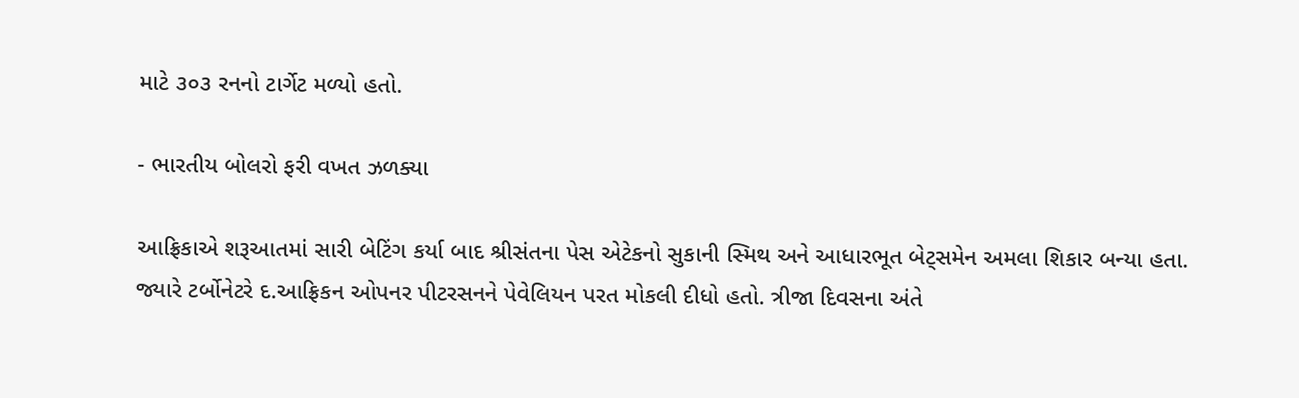માટે ૩૦૩ રનનો ટાર્ગેટ મળ્યો હતો.

- ભારતીય બોલરો ફરી વખત ઝળક્યા

આફ્રિકાએ શરૂઆતમાં સારી બેટિંગ કર્યા બાદ શ્રીસંતના પેસ એટેકનો સુકાની સ્મિથ અને આધારભૂત બેટ્સમેન અમલા શિકાર બન્યા હતા. જ્યારે ટર્બોનેટરે દ.આફ્રિકન ઓપનર પીટરસનને પેવેલિયન પરત મોકલી દીધો હતો. ત્રીજા દિવસના અંતે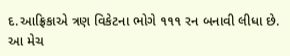દ.આફ્રિકાએ ત્રણ વિકેટના ભોગે ૧૧૧ રન બનાવી લીધા છે. આ મેચ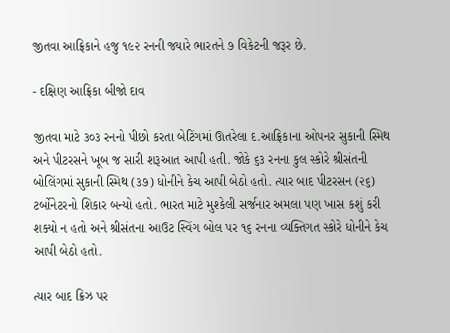જીતવા આફ્રિકાને હજુ ૧૯૨ રનની જ્યારે ભારતને ૭ વિકેટની જરૂર છે.

- દક્ષિણ આફ્રિકા બીજો દાવ

જીતવા માટે ૩૦૩ રનનો પીછો કરતા બેટિંગમાં ઊતરેલા દ.આફ્રિકાના ઓપનર સુકાની સ્મિથ અને પીટરસને ખૂબ જ સારી શરૂઆત આપી હતી. જોકે ૬૩ રનના કુલ સ્કોરે શ્રીસંતની બોલિંગમાં સુકાની સ્મિથ (૩૭) ધોનીને કેચ આપી બેઠો હતો. ત્યાર બાદ પીટરસન (૨૬) ટર્બોનેટરનો શિકાર બન્યો હતો. ભારત માટે મુશ્કેલી સર્જનાર અમલા પણ ખાસ કશું કરી શક્યો ન હતો અને શ્રીસંતના આઉટ સ્વિંગ બોલ પર ૧૬ રનના વ્યક્તિગત સ્કોરે ધોનીને કેચ આપી બેઠો હતો.

ત્યાર બાદ ક્રિઝ પર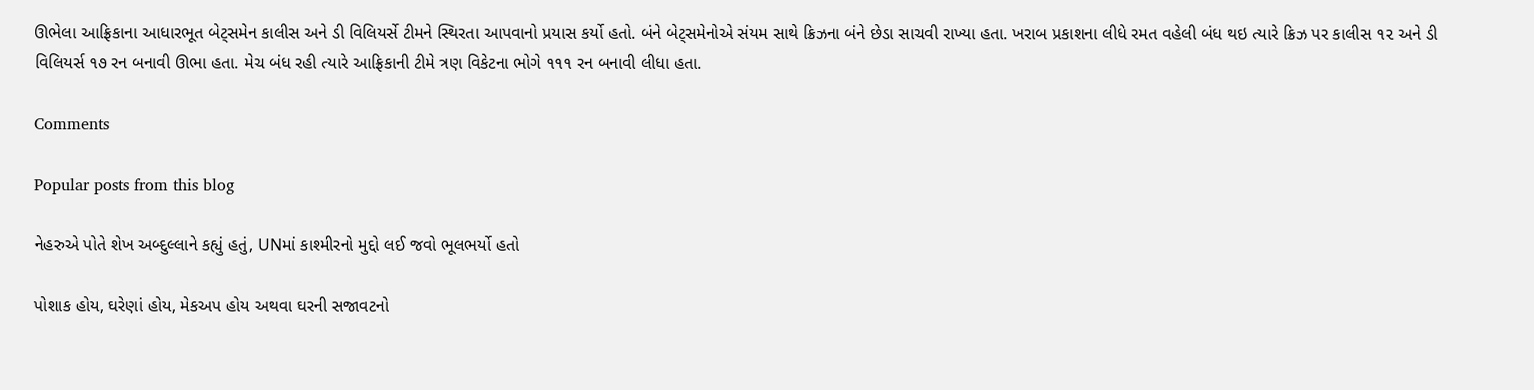ઊભેલા આફ્રિકાના આધારભૂત બેટ્સમેન કાલીસ અને ડી વિલિયર્સે ટીમને સ્થિરતા આપવાનો પ્રયાસ કર્યો હતો. બંને બેટ્સમેનોએ સંયમ સાથે ક્રિઝના બંને છેડા સાચવી રાખ્યા હતા. ખરાબ પ્રકાશના લીધે રમત વહેલી બંધ થઇ ત્યારે ક્રિઝ પર કાલીસ ૧૨ અને ડી વિલિયર્સ ૧૭ રન બનાવી ઊભા હતા. મેચ બંધ રહી ત્યારે આફ્રિકાની ટીમે ત્રણ વિકેટના ભોગે ૧૧૧ રન બનાવી લીધા હતા.

Comments

Popular posts from this blog

નેહરુએ પોતે શેખ અબ્દુલ્લાને કહ્યું હતું, UNમાં કાશ્મીરનો મુદ્દો લઈ જવો ભૂલભર્યો હતો

પોશાક હોય, ઘરેણાં હોય, મેકઅપ હોય અથવા ઘરની સજાવટનો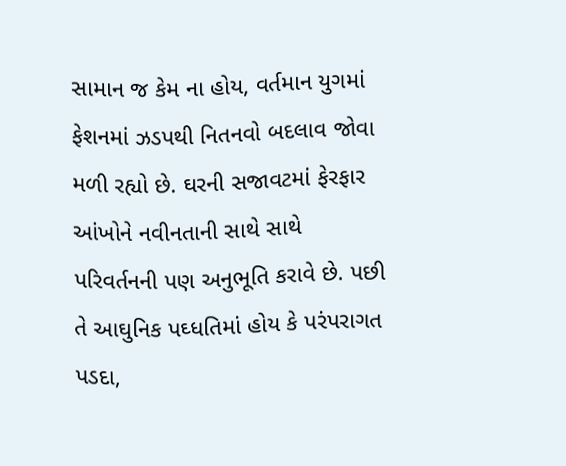સામાન જ કેમ ના હોય, વર્તમાન યુગમાં ફેશનમાં ઝડપથી નિતનવો બદલાવ જોવા મળી રહ્યો છે. ઘરની સજાવટમાં ફેરફાર આંખોને નવીનતાની સાથે સાથે પરિવર્તનની પણ અનુભૂતિ કરાવે છે. પછી તે આઘુનિક પઘ્ધતિમાં હોય કે પરંપરાગત પડદા,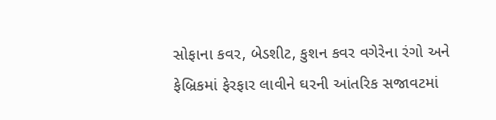સોફાના કવર, બેડશીટ, કુશન કવર વગેરેના રંગો અને ફેબ્રિકમાં ફેરફાર લાવીને ઘરની આંતરિક સજાવટમાં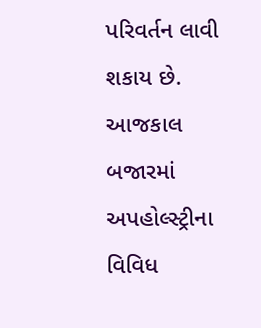પરિવર્તન લાવી શકાય છે. આજકાલ બજારમાં અપહોલ્સ્ટ્રીના વિવિધ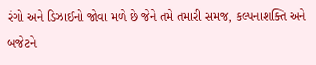રંગો અને ડિઝાઈનો જોવા મળે છે જેને તમે તમારી સમજ, કલ્પનાશક્તિ અને બજેટને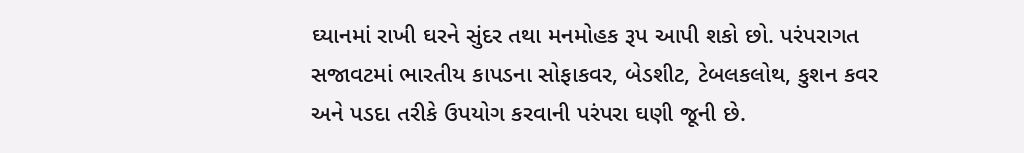ઘ્યાનમાં રાખી ઘરને સુંદર તથા મનમોહક રૂપ આપી શકો છો. પરંપરાગત સજાવટમાં ભારતીય કાપડના સોફાકવર, બેડશીટ, ટેબલકલોથ, કુશન કવર અને પડદા તરીકે ઉપયોગ કરવાની પરંપરા ઘણી જૂની છે.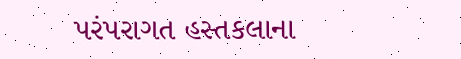પરંપરાગત હસ્તકલાના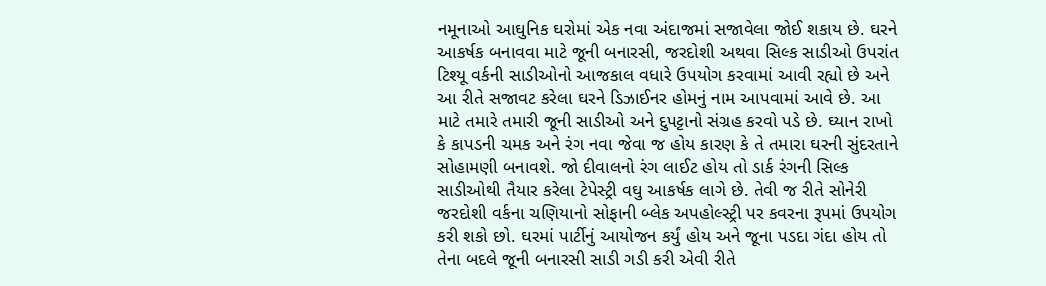નમૂનાઓ આઘુનિક ઘરોમાં એક નવા અંદાજમાં સજાવેલા જોઈ શકાય છે. ઘરને આકર્ષક બનાવવા માટે જૂની બનારસી, જરદોશી અથવા સિલ્ક સાડીઓ ઉપરાંત ટિશ્યૂ વર્કની સાડીઓનો આજકાલ વધારે ઉપયોગ કરવામાં આવી રહ્યો છે અને આ રીતે સજાવટ કરેલા ઘરને ડિઝાઈનર હોમનું નામ આપવામાં આવે છે. આ માટે તમારે તમારી જૂની સાડીઓ અને દુપટ્ટાનો સંગ્રહ કરવો પડે છે. ઘ્યાન રાખો કે કાપડની ચમક અને રંગ નવા જેવા જ હોય કારણ કે તે તમારા ઘરની સુંદરતાને સોહામણી બનાવશે. જો દીવાલનો રંગ લાઈટ હોય તો ડાર્ક રંગની સિલ્ક સાડીઓથી તૈયાર કરેલા ટેપેસ્ટ્રી વઘુ આકર્ષક લાગે છે. તેવી જ રીતે સોનેરી જરદોશી વર્કના ચણિયાનો સોફાની બ્લેક અપહોલ્સ્ટ્રી પર કવરના રૂપમાં ઉપયોગ કરી શકો છો. ઘરમાં પાર્ટીનું આયોજન કર્યું હોય અને જૂના પડદા ગંદા હોય તો તેના બદલે જૂની બનારસી સાડી ગડી કરી એવી રીતે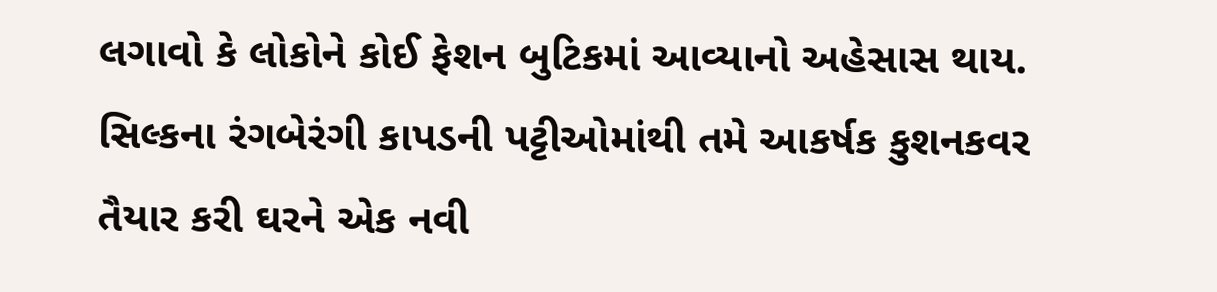લગાવો કે લોકોને કોઈ ફેશન બુટિકમાં આવ્યાનો અહેસાસ થાય. સિલ્કના રંગબેરંગી કાપડની પટ્ટીઓમાંથી તમે આકર્ષક કુશનકવર તૈયાર કરી ઘરને એક નવી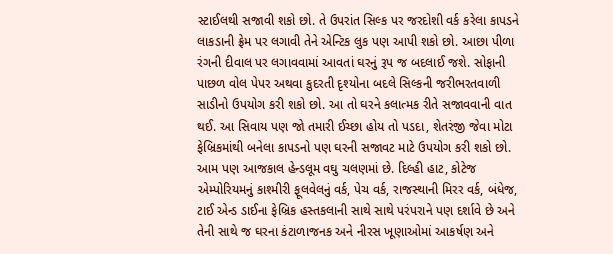સ્ટાઈલથી સજાવી શકો છો. તે ઉપરાંત સિલ્ક પર જરદોશી વર્ક કરેલા કાપડને લાકડાની ફ્રેમ પર લગાવી તેને એન્ટિક લુક પણ આપી શકો છો. આછા પીળા રંગની દીવાલ પર લગાવવામાં આવતાં ઘરનું રૂપ જ બદલાઈ જશે. સોફાની પાછળ વોલ પેપર અથવા કુદરતી દૃશ્યોના બદલે સિલ્કની જરીભરતવાળી સાડીનો ઉપયોગ કરી શકો છો. આ તો ઘરને કલાત્મક રીતે સજાવવાની વાત થઈ. આ સિવાય પણ જો તમારી ઈચ્છા હોય તો પડદા, શેતરંજી જેવા મોટા ફેબ્રિકમાંથી બનેલા કાપડનો પણ ઘરની સજાવટ માટે ઉપયોગ કરી શકો છો. આમ પણ આજકાલ હેન્ડલૂમ વઘુ ચલણમાં છે. દિલ્હી હાટ, કોટેજ એમ્પોરિયમનું કાશ્મીરી ફૂલવેલનું વર્ક, પેચ વર્ક, રાજસ્થાની મિરર વર્ક, બંધેજ, ટાઈ એન્ડ ડાઈના ફેબ્રિક હસ્તકલાની સાથે સાથે પરંપરાને પણ દર્શાવે છે અને તેની સાથે જ ઘરના કંટાળાજનક અને નીરસ ખૂણાઓમાં આકર્ષણ અને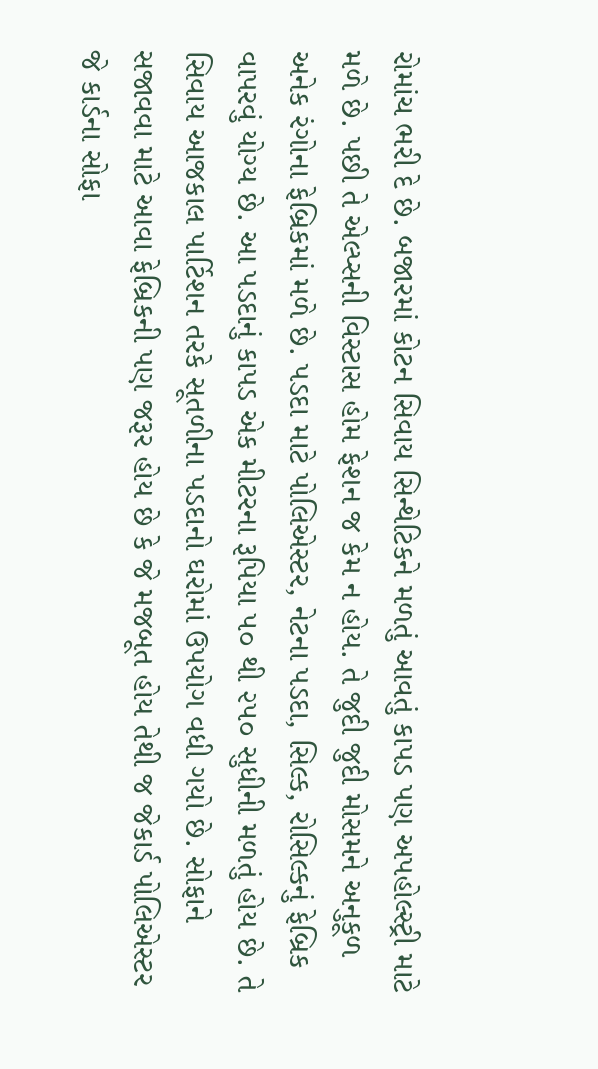રોમાંચ ભરી દે છે. બજારમાં કોટન સિવાય સિન્થેટિકને મળતું આવતું કાપડ પણ અપહોલ્સ્ટ્રી માટે મળે છે. પછી તે એલ્પ્સની વિસ્ટાસ હોમ ફેશન જ કેમ ન હોય. તે જુદી જુદી મોસમને અનુકૂળ અનેક રંગોના ફેબ્રિકમાં મળે છે. પડદા માટે પોલિએસ્ટર, નેટના પડદા, સિલ્ક, રોસિલ્કનું ફેબ્રિક વાપરવું યોગ્ય છે. આ પડદાનું કાપડ એક મીટરના રૂપિયા ૫૦ થી ૨૫૦ સુધીની મળતું હોય છે. તે સિવાય આજકાલ પાર્ટિશન તરકે સૂતળીના પડદાનો ઘરોમાં ઉપયોગ વધી ગયો છે. સોફાને સજાવવા માટે આવા ફેબ્રિકની પણ જરૂર હોય છે કે જે મજબૂત હોય તેથી જ જેકાર્ડ પોલિએસ્ટર જે કાર્ડના સોફા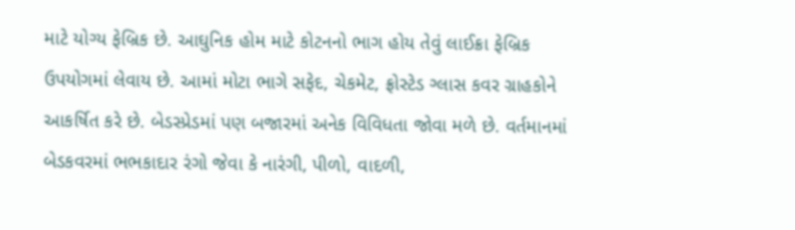માટે યોગ્ય ફેબ્રિક છે. આઘુનિક હોમ માટે કોટનનો ભાગ હોય તેવું લાઈક્રા ફેબ્રિક ઉપયોગમાં લેવાય છે. આમાં મોટા ભાગે સફેદ, ચેકમેટ, ફ્રોસ્ટેડ ગ્લાસ કવર ગ્રાહકોને આકર્ષિત કરે છે. બેડસ્પ્રેડમાં પણ બજારમાં અનેક વિવિધતા જોવા મળે છે. વર્તમાનમાં બેડકવરમાં ભભકાદાર રંગો જેવા કે નારંગી, પીળો, વાદળી,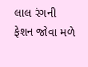લાલ રંગની ફેશન જોવા મળે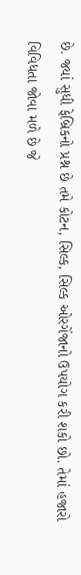છે. જ્યાં સુધી ફેબ્રિકનો પ્રશ્ન છે તમે કોટન, સિલ્ક, સિલ્ક ઓરગેંજાનો ઉપયોગ કરી શકો છો. તેમાં હજારો વિવિધતા જોવા મળે છે જે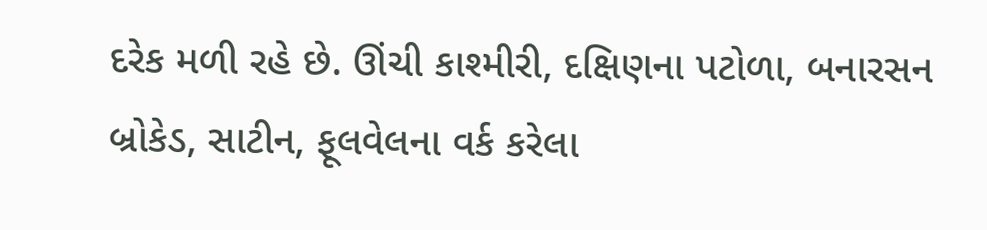દરેક મળી રહે છે. ઊંચી કાશ્મીરી, દક્ષિણના પટોળા, બનારસન બ્રોકેડ, સાટીન, ફૂલવેલના વર્ક કરેલા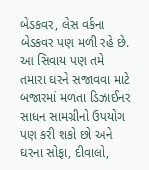બેડકવર, લેસ વર્કના બેડકવર પણ મળી રહે છે. આ સિવાય પણ તમે તમારા ઘરને સજાવવા માટે બજારમાં મળતા ડિઝાઈનર સાધન સામગ્રીનો ઉપયોગ પણ કરી શકો છો અને ઘરના સોફા, દીવાલો,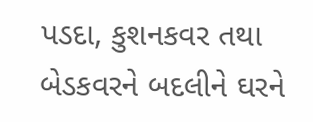પડદા, કુશનકવર તથા બેડકવરને બદલીને ઘરને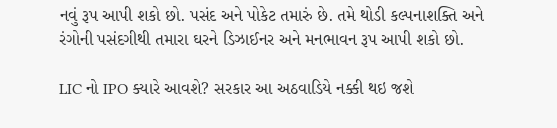નવું રૂપ આપી શકો છો. પસંદ અને પોકેટ તમારું છે. તમે થોડી કલ્પનાશક્તિ અને રંગોની પસંદગીથી તમારા ઘરને ડિઝાઈનર અને મનભાવન રૂપ આપી શકો છો.

LIC નો IPO ક્યારે આવશે? સરકાર આ અઠવાડિયે નક્કી થઇ જશે